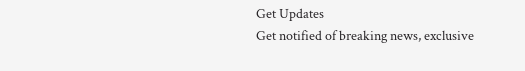Get Updates
Get notified of breaking news, exclusive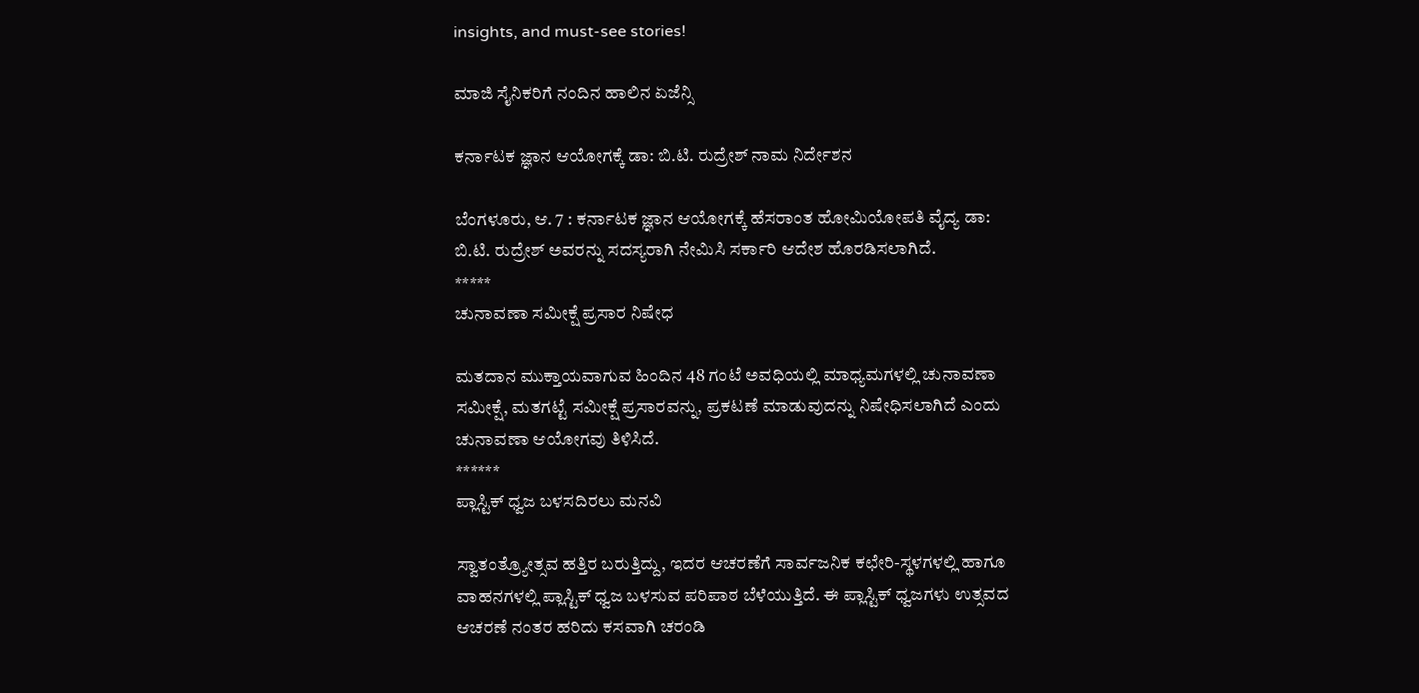insights, and must-see stories!

ಮಾಜಿ ಸೈನಿಕರಿಗೆ ನಂದಿನ ಹಾಲಿನ ಏಜೆನ್ಸಿ

ಕರ್ನಾಟಕ ಜ್ಞಾನ ಆಯೋಗಕ್ಕೆ ಡಾ: ಬಿ.ಟಿ. ರುದ್ರೇಶ್ ನಾಮ ನಿರ್ದೇಶನ

ಬೆಂಗಳೂರು, ಆ. 7 : ಕರ್ನಾಟಕ ಜ್ಞಾನ ಆಯೋಗಕ್ಕೆ ಹೆಸರಾಂತ ಹೋಮಿಯೋಪತಿ ವೈದ್ಯ ಡಾ: ಬಿ.ಟಿ. ರುದ್ರೇಶ್ ಅವರನ್ನು ಸದಸ್ಯರಾಗಿ ನೇಮಿಸಿ ಸರ್ಕಾರಿ ಆದೇಶ ಹೊರಡಿಸಲಾಗಿದೆ.
*****
ಚುನಾವಣಾ ಸಮೀಕ್ಷೆ ಪ್ರಸಾರ ನಿಷೇಧ

ಮತದಾನ ಮುಕ್ತಾಯವಾಗುವ ಹಿಂದಿನ 48 ಗಂಟೆ ಅವಧಿಯಲ್ಲಿ ಮಾಧ್ಯಮಗಳಲ್ಲಿ ಚುನಾವಣಾ ಸಮೀಕ್ಷೆ, ಮತಗಟ್ಟೆ ಸಮೀಕ್ಷೆ ಪ್ರಸಾರವನ್ನು, ಪ್ರಕಟಣೆ ಮಾಡುವುದನ್ನು ನಿಷೇಧಿಸಲಾಗಿದೆ ಎಂದು ಚುನಾವಣಾ ಆಯೋಗವು ತಿಳಿಸಿದೆ.
******
ಪ್ಲಾಸ್ಟಿಕ್ ಧ್ವಜ ಬಳಸದಿರಲು ಮನವಿ

ಸ್ವಾತಂತ್ರ್ಯೋತ್ಸವ ಹತ್ತಿರ ಬರುತ್ತಿದ್ದು, ಇದರ ಆಚರಣೆಗೆ ಸಾರ್ವಜನಿಕ ಕಛೇರಿ-ಸ್ಥಳಗಳಲ್ಲಿ ಹಾಗೂ ವಾಹನಗಳಲ್ಲಿ ಪ್ಲಾಸ್ಟಿಕ್ ಧ್ವಜ ಬಳಸುವ ಪರಿಪಾಠ ಬೆಳೆಯುತ್ತಿದೆ. ಈ ಪ್ಲಾಸ್ಟಿಕ್ ಧ್ವಜಗಳು ಉತ್ಸವದ ಆಚರಣೆ ನಂತರ ಹರಿದು ಕಸವಾಗಿ ಚರಂಡಿ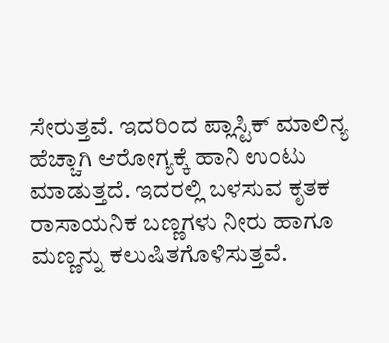ಸೇರುತ್ತವೆ. ಇದರಿಂದ ಪ್ಲಾಸ್ಟಿಕ್ ಮಾಲಿನ್ಯ ಹೆಚ್ಚಾಗಿ ಆರೋಗ್ಯಕ್ಕೆ ಹಾನಿ ಉಂಟು ಮಾಡುತ್ತದೆ. ಇದರಲ್ಲಿ ಬಳಸುವ ಕೃತಕ ರಾಸಾಯನಿಕ ಬಣ್ಣಗಳು ನೀರು ಹಾಗೂ ಮಣ್ಣನ್ನು ಕಲುಷಿತಗೊಳಿಸುತ್ತವೆ.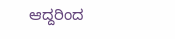ಆದ್ದರಿಂದ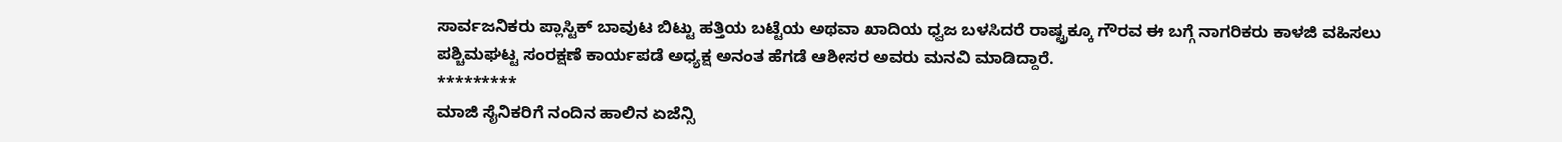ಸಾರ್ವಜನಿಕರು ಪ್ಲಾಸ್ಟಿಕ್ ಬಾವುಟ ಬಿಟ್ಟು ಹತ್ತಿಯ ಬಟ್ಟೆಯ ಅಥವಾ ಖಾದಿಯ ಧ್ವಜ ಬಳಸಿದರೆ ರಾಷ್ಟ್ರಕ್ಕೂ ಗೌರವ ಈ ಬಗ್ಗೆ ನಾಗರಿಕರು ಕಾಳಜಿ ವಹಿಸಲು ಪಶ್ಚಿಮಘಟ್ಟ ಸಂರಕ್ಷಣೆ ಕಾರ್ಯಪಡೆ ಅಧ್ಯಕ್ಷ ಅನಂತ ಹೆಗಡೆ ಆಶೀಸರ ಅವರು ಮನವಿ ಮಾಡಿದ್ದಾರೆ.
*********
ಮಾಜಿ ಸೈನಿಕರಿಗೆ ನಂದಿನ ಹಾಲಿನ ಏಜೆನ್ಸಿ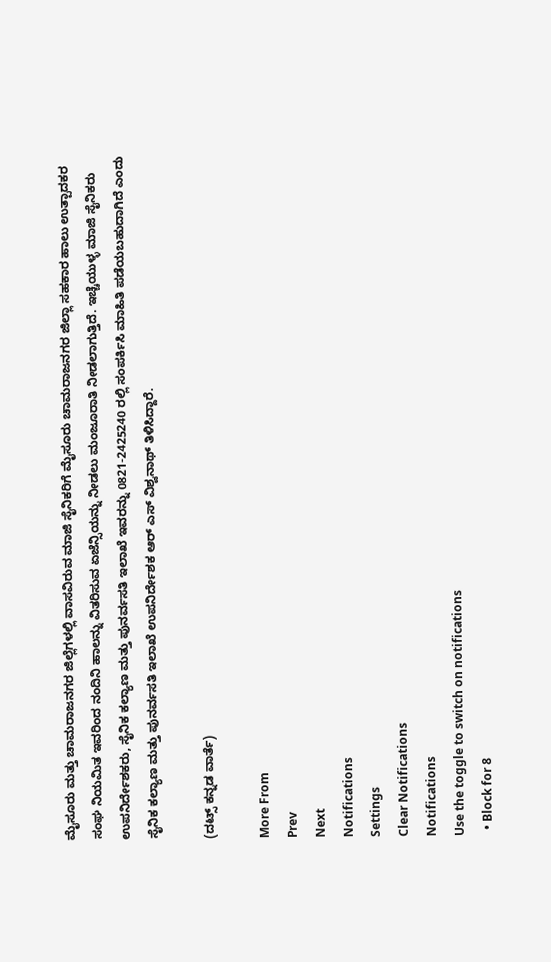ಮೈಸೂರು ಮತ್ತು ಚಾಮರಾಜನಗರ ಜಿಲ್ಲೆಗಳಲ್ಲಿ ವಾಸವಿರುವ ಮಾಜಿ ಸೈನಿಕರಿಗೆ ಮೈಸೂರು ಚಾಮರಾಜನಗರ ಜಿಲ್ಲಾ ಸಹಕಾರ ಹಾಲು ಉತ್ಪಾದಕರ ಸಂಘ ನಿಯಮಿತ ಇವರಿಂದ ನಂದಿನಿ ಹಾಲನ್ನು ವಿತರಿಸುವ ಏಜೆನ್ಸಿಯನ್ನು ನೀಡಲು ಮಂಜೂರಾತಿ ನೀಡಲಾಗುತ್ತಿದೆ. ಇಚ್ಚೆಯುಳ್ಳ ಮಾಜಿ ಸೈನಿಕರು ಉಪನಿರ್ದೇಶಕರು, ಸೈನಿಕ ಕಲ್ಯಾಣ ಮತ್ತು ಪುನರ್ವಸತಿ ಇಲಾಖೆ ಇವರನ್ನು 0821-2425240 ರಲ್ಲಿ ಸಂಪರ್ಕಿಸಿ ಮಾಹಿತಿ ಪಡೆಯಬಹುದಾಗಿದೆ ಎಂದು ಸೈನಿಕ ಕಲ್ಯಾಣ ಮತ್ತು ಪುನರ್ವಸತಿ ಇಲಾಖೆ ಉಪನಿರ್ದೇಶಕ ಆರ್ ಎಸ್ ವಿಶ್ವನಾಥ್ ತಿಳಿಸಿದ್ದಾರೆ.

(ದಟ್ಸ್ ಕನ್ನಡ ವಾರ್ತೆ)

More From
Prev
Next
Notifications
Settings
Clear Notifications
Notifications
Use the toggle to switch on notifications
  • Block for 8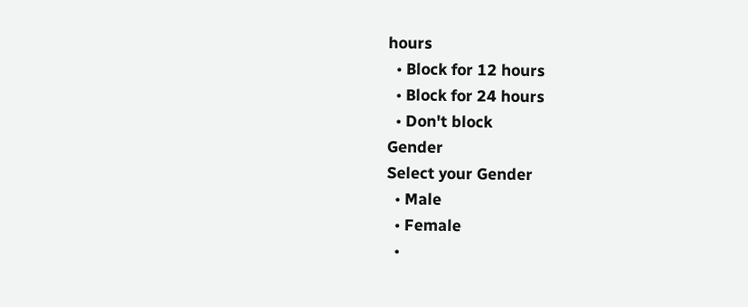hours
  • Block for 12 hours
  • Block for 24 hours
  • Don't block
Gender
Select your Gender
  • Male
  • Female
  •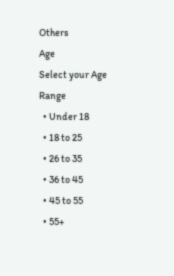Others
Age
Select your Age Range
  • Under 18
  • 18 to 25
  • 26 to 35
  • 36 to 45
  • 45 to 55
  • 55+